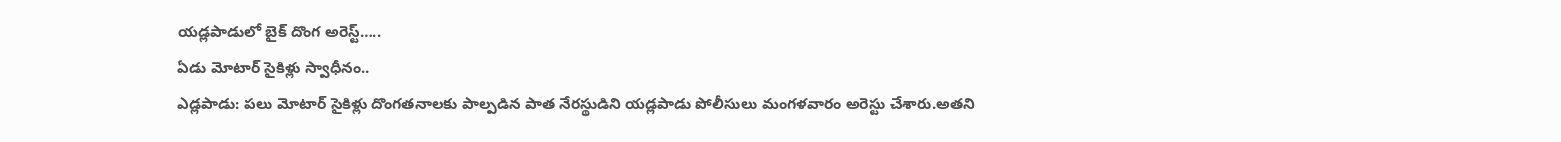యడ్లపాడులో బైక్ దొంగ అరెస్ట్…..
ఏడు మోటార్ సైకిళ్లు స్వాధీనం..
ఎడ్లపాడు: పలు మోటార్ సైకిళ్లు దొంగతనాలకు పాల్పడిన పాత నేరస్థుడిని యడ్లపాడు పోలీసులు మంగళవారం అరెస్టు చేశారు.అతని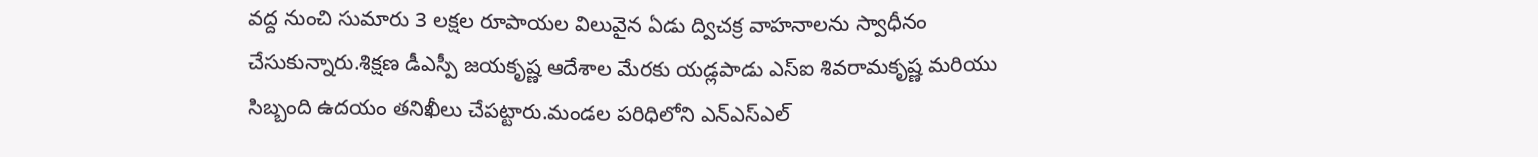వద్ద నుంచి సుమారు 3 లక్షల రూపాయల విలువైన ఏడు ద్విచక్ర వాహనాలను స్వాధీనం చేసుకున్నారు.శిక్షణ డీఎస్పీ జయకృష్ణ ఆదేశాల మేరకు యడ్లపాడు ఎస్ఐ శివరామకృష్ణ మరియు సిబ్బంది ఉదయం తనిఖీలు చేపట్టారు.మండల పరిధిలోని ఎన్ఎస్ఎల్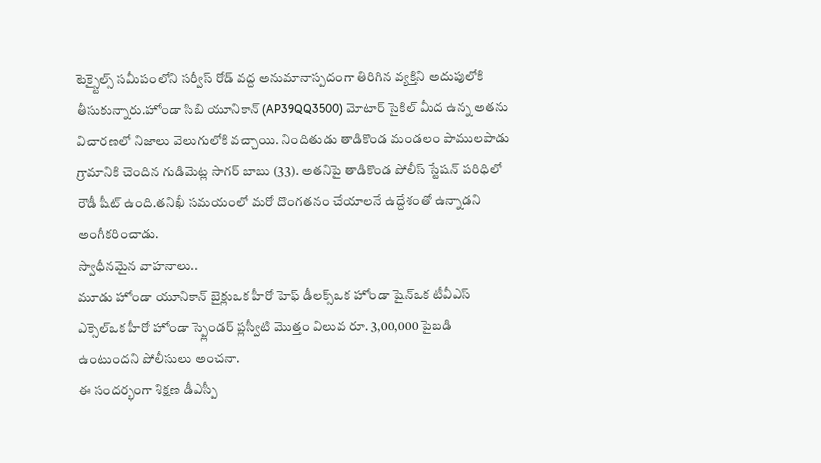టెక్స్టైల్స్ సమీపంలోని సర్వీస్ రోడ్ వద్ద అనుమానాస్పదంగా తిరిగిన వ్యక్తిని అదుపులోకి తీసుకున్నారు.హోండా సిబి యూనికాన్ (AP39QQ3500) మోటార్ సైకిల్ మీద ఉన్న అతను విచారణలో నిజాలు వెలుగులోకి వచ్చాయి. నిందితుడు తాడికొండ మండలం పాములపాడు గ్రామానికి చెందిన గుడిమెట్ల సాగర్ బాబు (33). అతనిపై తాడికొండ పోలీస్ స్టేషన్ పరిధిలో రౌడీ షీట్ ఉంది.తనిఖీ సమయంలో మరో దొంగతనం చేయాలనే ఉద్దేశంతో ఉన్నాడని అంగీకరించాడు.
స్వాధీనమైన వాహనాలు..
మూడు హోండా యూనికాన్ బైక్లుఒక హీరో హెఫ్ డీలక్స్ఒక హోండా షైన్ఒక టీవీఎస్ ఎక్సెల్ఒక హీరో హోండా స్ప్లెండర్ ప్లస్వీటి మొత్తం విలువ రూ. 3,00,000 పైబడి ఉంటుందని పోలీసులు అంచనా.
ఈ సందర్భంగా శిక్షణ డీఎస్పీ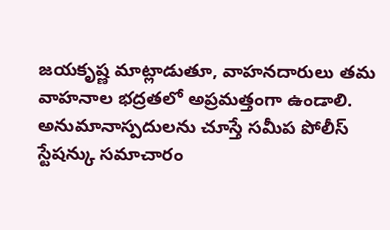జయకృష్ణ మాట్లాడుతూ, వాహనదారులు తమ వాహనాల భద్రతలో అప్రమత్తంగా ఉండాలి. అనుమానాస్పదులను చూస్తే సమీప పోలీస్ స్టేషన్కు సమాచారం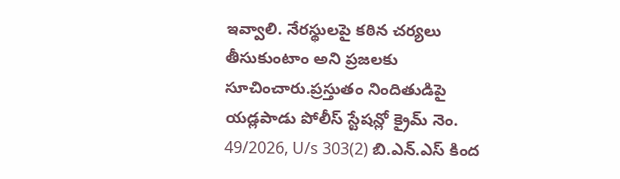ఇవ్వాలి. నేరస్థులపై కఠిన చర్యలు తీసుకుంటాం అని ప్రజలకు సూచించారు.ప్రస్తుతం నిందితుడిపై యడ్లపాడు పోలీస్ స్టేషన్లో క్రైమ్ నెం. 49/2026, U/s 303(2) బి.ఎన్.ఎస్ కింద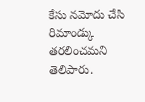కేసు నమోదు చేసి రిమాండ్కు తరలించమని తెలిపారు.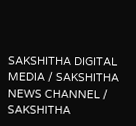SAKSHITHA DIGITAL MEDIA / SAKSHITHA NEWS CHANNEL / SAKSHITHA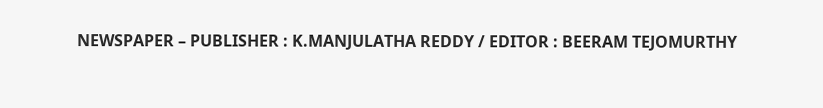NEWSPAPER – PUBLISHER : K.MANJULATHA REDDY / EDITOR : BEERAM TEJOMURTHY